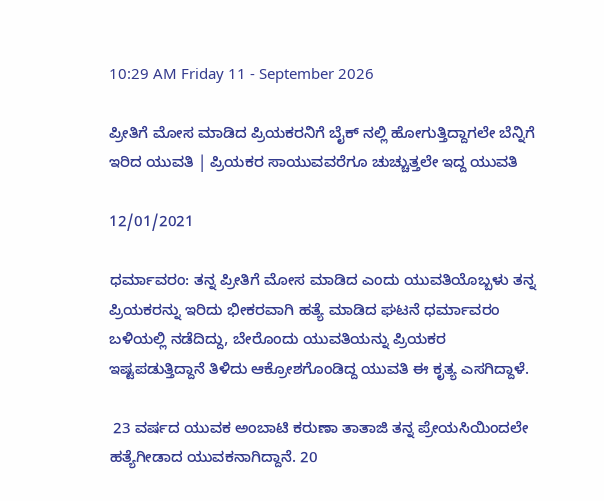10:29 AM Friday 11 - September 2026

ಪ್ರೀತಿಗೆ ಮೋಸ ಮಾಡಿದ ಪ್ರಿಯಕರನಿಗೆ ಬೈಕ್ ನಲ್ಲಿ ಹೋಗುತ್ತಿದ್ದಾಗಲೇ ಬೆನ್ನಿಗೆ ಇರಿದ ಯುವತಿ | ಪ್ರಿಯಕರ ಸಾಯುವವರೆಗೂ ಚುಚ್ಚುತ್ತಲೇ ಇದ್ದ ಯುವತಿ

12/01/2021

ಧರ್ಮಾವರಂ: ತನ್ನ ಪ್ರೀತಿಗೆ ಮೋಸ ಮಾಡಿದ ಎಂದು ಯುವತಿಯೊಬ್ಬಳು ತನ್ನ ಪ್ರಿಯಕರನ್ನು ಇರಿದು ಭೀಕರವಾಗಿ ಹತ್ಯೆ ಮಾಡಿದ ಘಟನೆ ಧರ್ಮಾವರಂ ಬಳಿಯಲ್ಲಿ ನಡೆದಿದ್ದು, ಬೇರೊಂದು ಯುವತಿಯನ್ನು ಪ್ರಿಯಕರ  ಇಷ್ಟಪಡುತ್ತಿದ್ದಾನೆ ತಿಳಿದು ಆಕ್ರೋಶಗೊಂಡಿದ್ದ ಯುವತಿ ಈ ಕೃತ್ಯ ಎಸಗಿದ್ದಾಳೆ.

 23 ವರ್ಷದ ಯುವಕ ಅಂಬಾಟಿ ಕರುಣಾ ತಾತಾಜಿ ತನ್ನ ಪ್ರೇಯಸಿಯಿಂದಲೇ ಹತ್ಯೆಗೀಡಾದ ಯುವಕನಾಗಿದ್ದಾನೆ. 20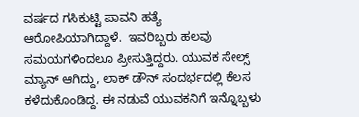ವರ್ಷದ ಗಸಿಕುಟ್ಟಿ ಪಾವನಿ ಹತ್ಯೆ ಆರೋಪಿಯಾಗಿದ್ದಾಳೆ.  ಇವರಿಬ್ಬರು ಹಲವು ಸಮಯಗಳಿಂದಲೂ ಪ್ರೀಸುತ್ತಿದ್ದರು. ಯುವಕ ಸೇಲ್ಸ್ ಮ್ಯಾನ್ ಆಗಿದ್ದು, ಲಾಕ್ ಡೌನ್ ಸಂದರ್ಭದಲ್ಲಿ ಕೆಲಸ ಕಳೆದುಕೊಂಡಿದ್ದ. ಈ ನಡುವೆ ಯುವಕನಿಗೆ ಇನ್ನೊಬ್ಬಳು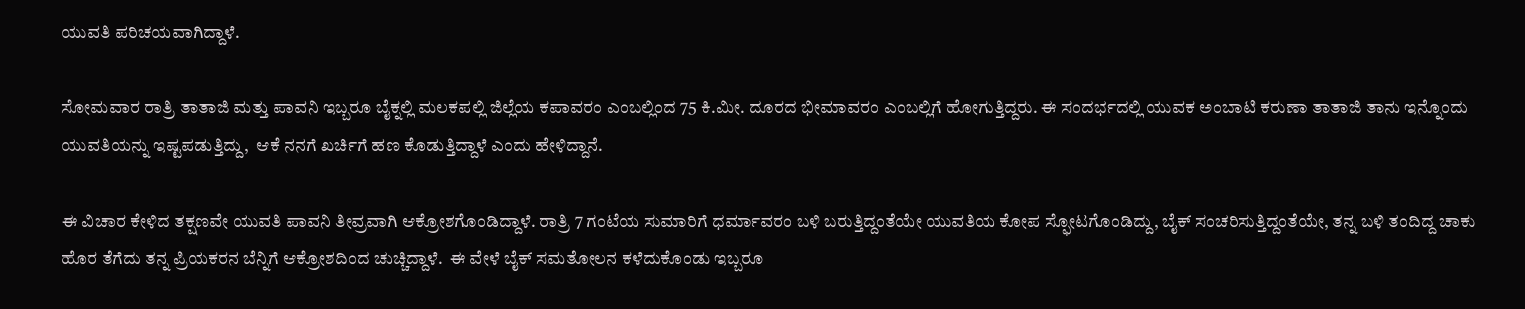ಯುವತಿ ಪರಿಚಯವಾಗಿದ್ದಾಳೆ.

ಸೋಮವಾರ ರಾತ್ರಿ ತಾತಾಜಿ ಮತ್ತು ಪಾವನಿ ಇಬ್ಬರೂ ಬೈಕ್ನಲ್ಲಿ ಮಲಕಪಲ್ಲಿ ಜಿಲ್ಲೆಯ ಕಪಾವರಂ ಎಂಬಲ್ಲಿಂದ 75 ಕಿ.ಮೀ. ದೂರದ ಭೀಮಾವರಂ ಎಂಬಲ್ಲಿಗೆ ಹೋಗುತ್ತಿದ್ದರು. ಈ ಸಂದರ್ಭದಲ್ಲಿ ಯುವಕ ಅಂಬಾಟಿ ಕರುಣಾ ತಾತಾಜಿ ತಾನು ಇನ್ನೊಂದು ಯುವತಿಯನ್ನು ಇಷ್ಟಪಡುತ್ತಿದ್ದು,  ಆಕೆ ನನಗೆ ಖರ್ಚಿಗೆ ಹಣ ಕೊಡುತ್ತಿದ್ದಾಳೆ ಎಂದು ಹೇಳಿದ್ದಾನೆ.

ಈ ವಿಚಾರ ಕೇಳಿದ ತಕ್ಷಣವೇ ಯುವತಿ ಪಾವನಿ ತೀವ್ರವಾಗಿ ಆಕ್ರೋಶಗೊಂಡಿದ್ದಾಳೆ. ರಾತ್ರಿ 7 ಗಂಟೆಯ ಸುಮಾರಿಗೆ ಧರ್ಮಾವರಂ ಬಳಿ ಬರುತ್ತಿದ್ದಂತೆಯೇ ಯುವತಿಯ ಕೋಪ ಸ್ಫೋಟಗೊಂಡಿದ್ದು, ಬೈಕ್ ಸಂಚರಿಸುತ್ತಿದ್ದಂತೆಯೇ, ತನ್ನ ಬಳಿ ತಂದಿದ್ದ ಚಾಕು ಹೊರ ತೆಗೆದು ತನ್ನ ಪ್ರಿಯಕರನ ಬೆನ್ನಿಗೆ ಆಕ್ರೋಶದಿಂದ ಚುಚ್ಚಿದ್ದಾಳೆ.  ಈ ವೇಳೆ ಬೈಕ್ ಸಮತೋಲನ ಕಳೆದುಕೊಂಡು ಇಬ್ಬರೂ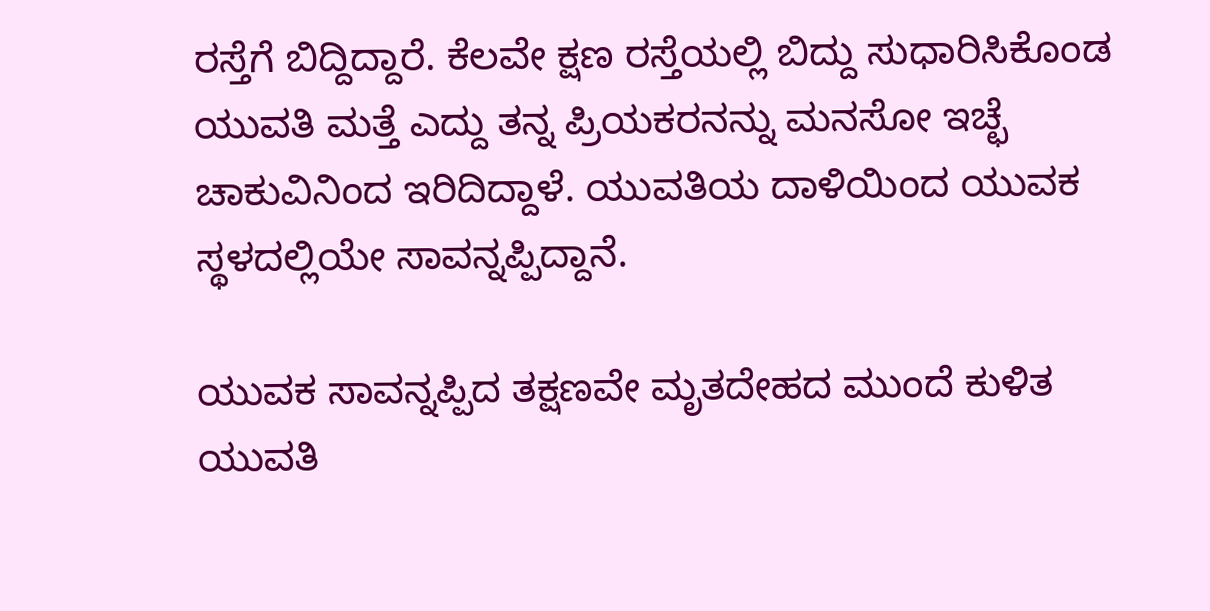ರಸ್ತೆಗೆ ಬಿದ್ದಿದ್ದಾರೆ. ಕೆಲವೇ ಕ್ಷಣ ರಸ್ತೆಯಲ್ಲಿ ಬಿದ್ದು ಸುಧಾರಿಸಿಕೊಂಡ ಯುವತಿ ಮತ್ತೆ ಎದ್ದು ತನ್ನ ಪ್ರಿಯಕರನನ್ನು ಮನಸೋ ಇಚ್ಛೆ ಚಾಕುವಿನಿಂದ ಇರಿದಿದ್ದಾಳೆ. ಯುವತಿಯ ದಾಳಿಯಿಂದ ಯುವಕ ಸ್ಥಳದಲ್ಲಿಯೇ ಸಾವನ್ನಪ್ಪಿದ್ದಾನೆ.

ಯುವಕ ಸಾವನ್ನಪ್ಪಿದ ತಕ್ಷಣವೇ ಮೃತದೇಹದ ಮುಂದೆ ಕುಳಿತ ಯುವತಿ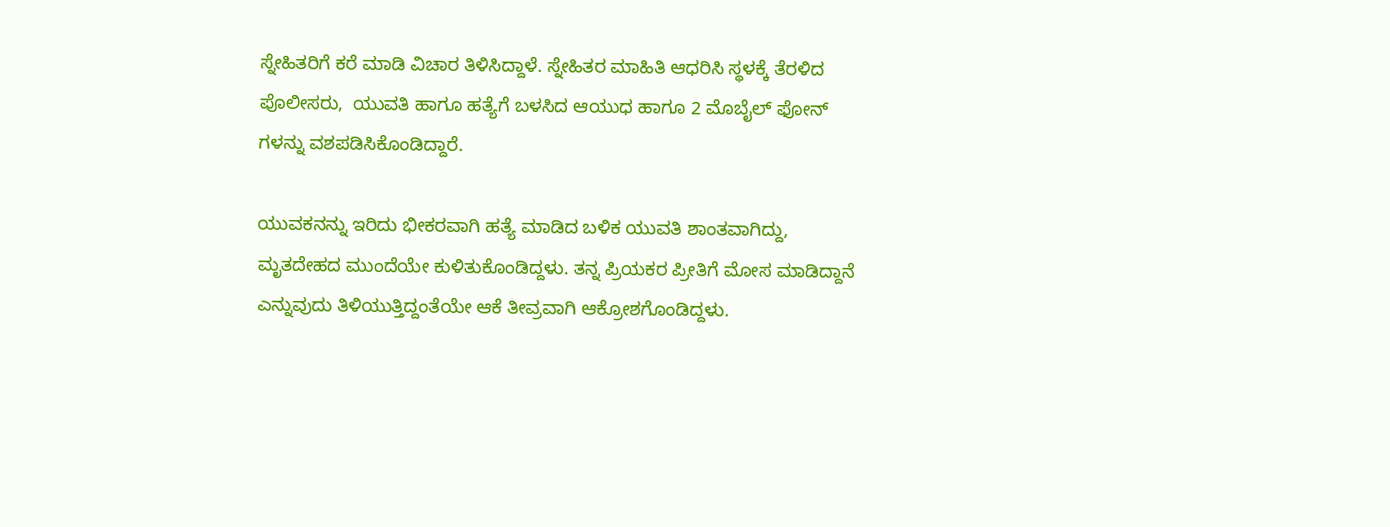ಸ್ನೇಹಿತರಿಗೆ ಕರೆ ಮಾಡಿ ವಿಚಾರ ತಿಳಿಸಿದ್ದಾಳೆ. ಸ್ನೇಹಿತರ ಮಾಹಿತಿ ಆಧರಿಸಿ ಸ್ಥಳಕ್ಕೆ ತೆರಳಿದ ಪೊಲೀಸರು,  ಯುವತಿ ಹಾಗೂ ಹತ್ಯೆಗೆ ಬಳಸಿದ ಆಯುಧ ಹಾಗೂ 2 ಮೊಬೈಲ್ ಫೋನ್ ಗಳನ್ನು ವಶಪಡಿಸಿಕೊಂಡಿದ್ದಾರೆ.

ಯುವಕನನ್ನು ಇರಿದು ಭೀಕರವಾಗಿ ಹತ್ಯೆ ಮಾಡಿದ ಬಳಿಕ ಯುವತಿ ಶಾಂತವಾಗಿದ್ದು, ಮೃತದೇಹದ ಮುಂದೆಯೇ ಕುಳಿತುಕೊಂಡಿದ್ದಳು. ತನ್ನ ಪ್ರಿಯಕರ ಪ್ರೀತಿಗೆ ಮೋಸ ಮಾಡಿದ್ದಾನೆ ಎನ್ನುವುದು ತಿಳಿಯುತ್ತಿದ್ದಂತೆಯೇ ಆಕೆ ತೀವ್ರವಾಗಿ ಆಕ್ರೋಶಗೊಂಡಿದ್ದಳು.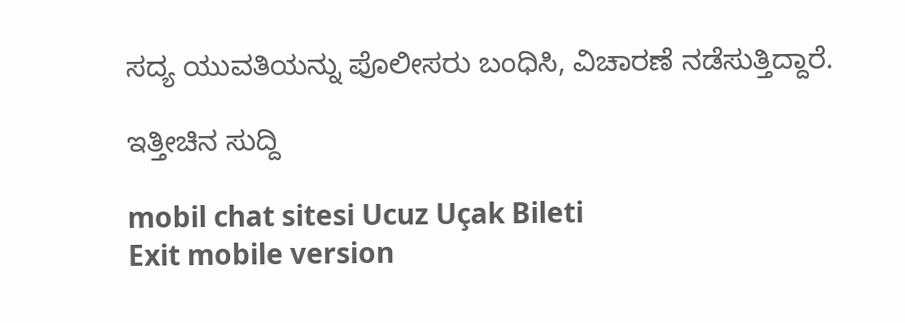ಸದ್ಯ ಯುವತಿಯನ್ನು ಪೊಲೀಸರು ಬಂಧಿಸಿ, ವಿಚಾರಣೆ ನಡೆಸುತ್ತಿದ್ದಾರೆ.

ಇತ್ತೀಚಿನ ಸುದ್ದಿ

mobil chat sitesi Ucuz Uçak Bileti
Exit mobile version